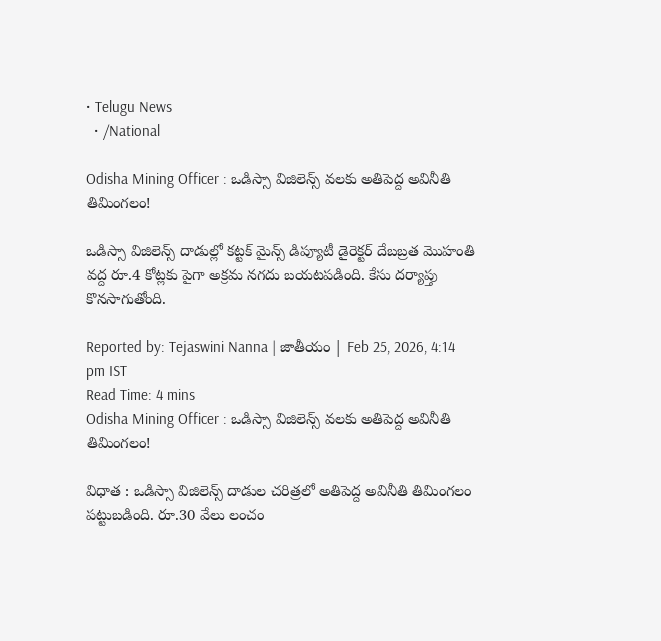• Telugu News
  • /National

Odisha Mining Officer : ఒడిస్సా విజిలెన్స్ వలకు అతిపెద్ద అవినీతి తిమింగలం!

ఒడిస్సా విజిలెన్స్ దాడుల్లో కట్టక్ మైన్స్ డిప్యూటీ డైరెక్టర్ దేబబ్రత మొహంతి వద్ద రూ.4 కోట్లకు పైగా అక్రమ నగదు బయటపడింది. కేసు దర్యాప్తు కొనసాగుతోంది.

Reported by: Tejaswini Nanna | జాతీయం | Feb 25, 2026, 4:14 pm IST
Read Time: 4 mins
Odisha Mining Officer : ఒడిస్సా విజిలెన్స్ వలకు అతిపెద్ద అవినీతి తిమింగలం!

విధాత : ఒడిస్సా విజిలెన్స్ దాడుల చరిత్రలో అతిపెద్ద అవినీతి తిమింగలం పట్టుబడింది. రూ.30 వేలు లంచం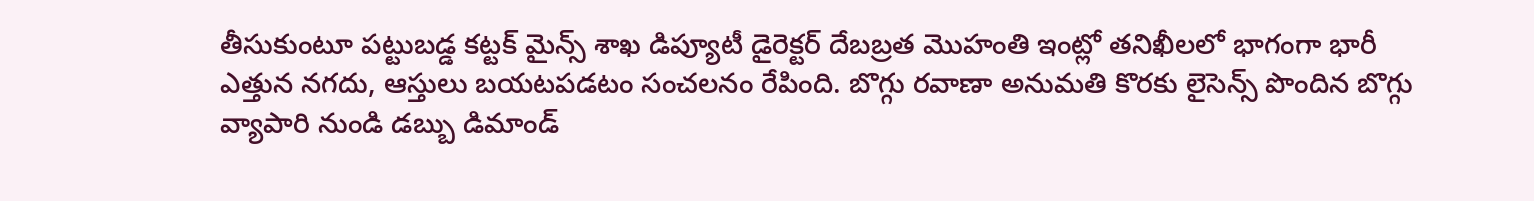తీసుకుంటూ పట్టుబడ్డ కట్టక్ మైన్స్ శాఖ డిప్యూటీ డైరెక్టర్ దేబబ్రత మొహంతి ఇంట్లో తనిఖీలలో భాగంగా భారీ ఎత్తున నగదు, ఆస్తులు బయటపడటం సంచలనం రేపింది. బొగ్గు రవాణా అనుమతి కొరకు లైసెన్స్ పొందిన బొగ్గు వ్యాపారి నుండి డబ్బు డిమాండ్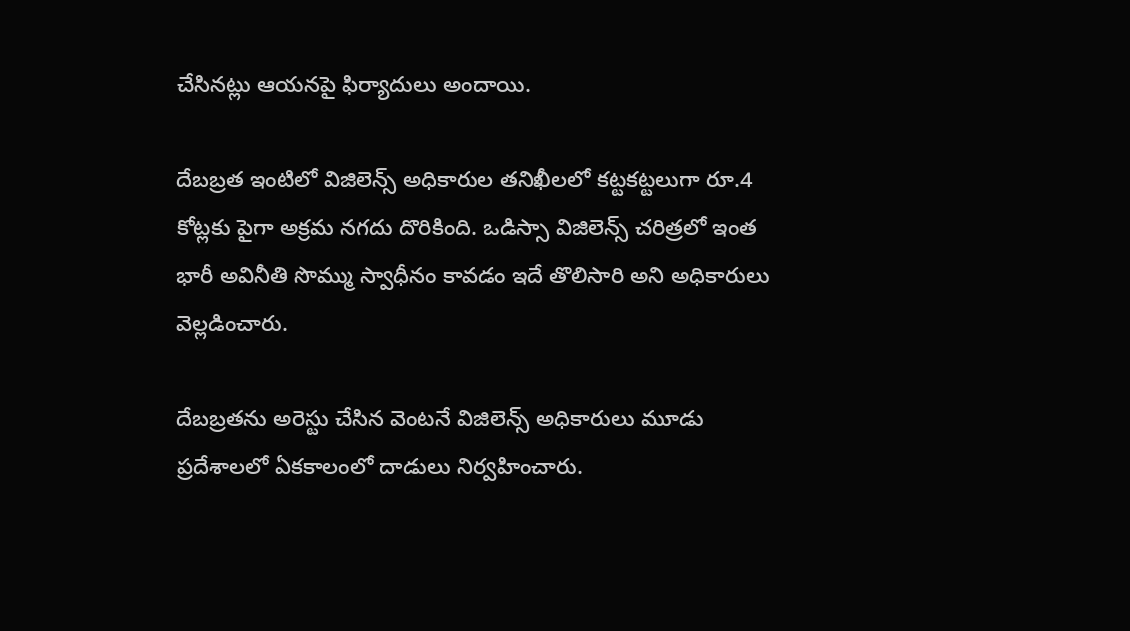చేసినట్లు ఆయనపై ఫిర్యాదులు అందాయి.

దేబబ్రత ఇంటిలో విజిలెన్స్ అధికారుల తనిఖీలలో కట్టకట్టలుగా రూ.4 కోట్లకు పైగా అక్రమ నగదు దొరికింది. ఒడిస్సా విజిలెన్స్ చరిత్రలో ఇంత భారీ అవినీతి సొమ్ము స్వాధీనం కావడం ఇదే తొలిసారి అని అధికారులు వెల్లడించారు.

దేబబ్రతను అరెస్టు చేసిన వెంటనే విజిలెన్స్ అధికారులు మూడు ప్రదేశాలలో ఏకకాలంలో దాడులు నిర్వహించారు.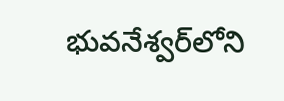భువనేశ్వర్‌లోని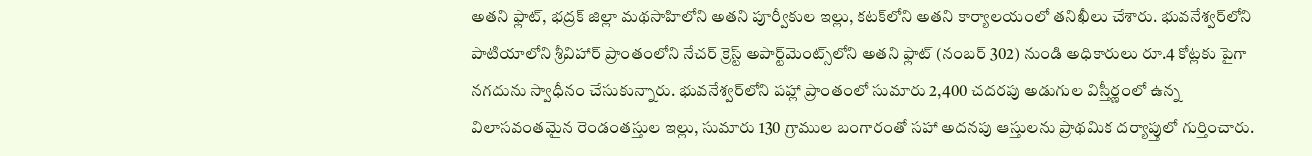అతని ఫ్లాట్, భద్రక్ జిల్లా మథసాహిలోని అతని పూర్వీకుల ఇల్లు, కటక్‌లోని అతని కార్యాలయంలో తనిఖీలు చేశారు. భువనేశ్వర్‌లోని పాటియాలోని శ్రీవిహార్ ప్రాంతంలోని నేచర్ క్రెస్ట్ అపార్ట్‌మెంట్స్‌లోని అతని ఫ్లాట్ (నంబర్ 302) నుండి అధికారులు రూ.4 కోట్లకు పైగా నగదును స్వాధీనం చేసుకున్నారు. భువనేశ్వర్‌లోని పహ్లా ప్రాంతంలో సుమారు 2,400 చదరపు అడుగుల విస్తీర్ణంలో ఉన్న విలాసవంతమైన రెండంతస్తుల ఇల్లు, సుమారు 130 గ్రాముల బంగారంతో సహా అదనపు ఆస్తులను ప్రాథమిక దర్యాప్తులో గుర్తించారు.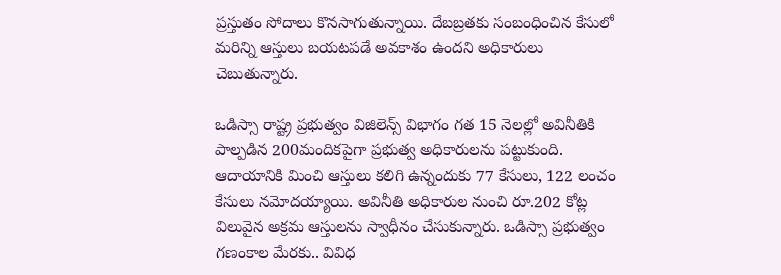ప్రస్తుతం సోదాలు కొనసాగుతున్నాయి. దేబబ్రతకు సంబంధించిన కేసులో మరిన్ని ఆస్తులు బయటపడే అవకాశం ఉందని అధికారులు చెబుతున్నారు.

ఒడిస్సా రాష్ట్ర ప్రభుత్వం విజిలెన్స్ విభాగం గత 15 నెలల్లో అవినీతికి పాల్పడిన 200మందికపైగా ప్రభుత్వ అధికారులను పట్టుకుంది. ఆదాయానికి మించి ఆస్తులు కలిగి ఉన్నందుకు 77 కేసులు, 122 లంచం కేసులు నమోదయ్యాయి. అవినీతి అధికారుల నుంచి రూ.202 కోట్ల విలువైన అక్రమ ఆస్తులను స్వాధీనం చేసుకున్నారు. ఒడిస్సా ప్రభుత్వం గణంకాల మేరకు.. వివిధ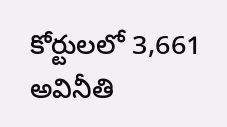కోర్టులలో 3,661 అవినీతి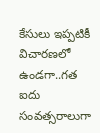కేసులు ఇప్పటికీ విచారణలో ఉండగా..గత ఐదు సంవత్సరాలుగా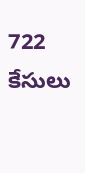722 కేసులు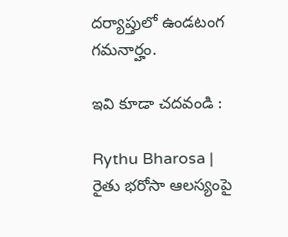దర్యాప్తులో ఉండటంగ గమనార్హం.

ఇవి కూడా చదవండి :

Rythu Bharosa | రైతు భరోసా ఆలస్యంపై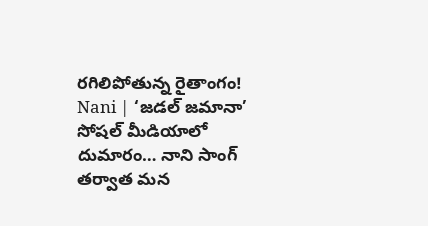రగిలిపోతున్న రైతాంగం!
Nani | ‘జడల్ జమానా’ సోషల్ మీడియాలో దుమారం… నాని సాంగ్ త‌ర్వాత మ‌న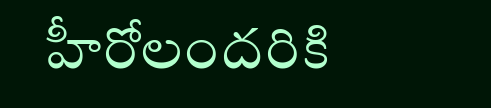హీరోలంద‌రికి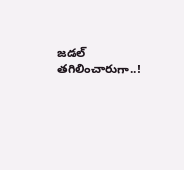జ‌డ‌ల్ త‌గిలించారుగా..!